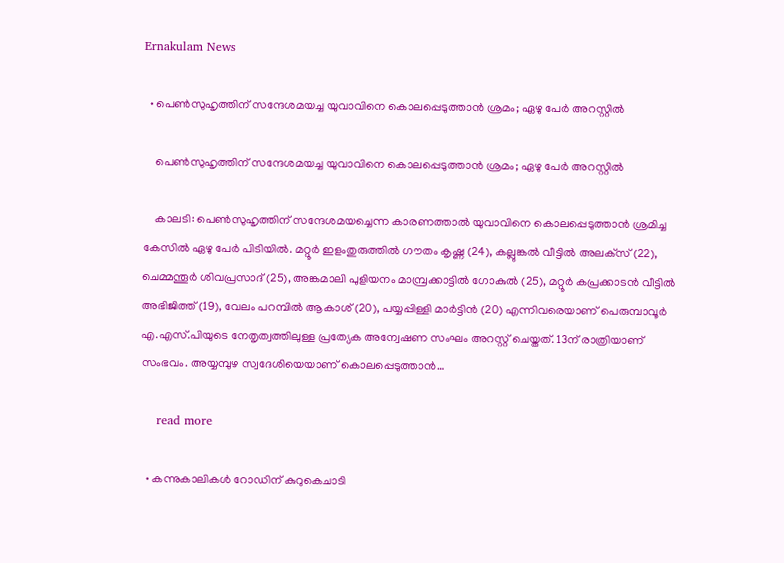Ernakulam News

  • പെൺസുഹൃത്തിന് സന്ദേശമയച്ച യുവാവിനെ കൊലപ്പെടുത്താന്‍ ശ്രമം; ഏഴു പേർ അറസ്റ്റിൽ

    പെൺസുഹൃത്തിന് സന്ദേശമയച്ച യുവാവിനെ കൊലപ്പെടുത്താന്‍ ശ്രമം; ഏഴു പേർ അറസ്റ്റിൽ

    കാലടി: പെണ്‍സുഹൃത്തിന് സന്ദേശമയച്ചെന്ന കാരണത്താൽ യുവാവിനെ കൊലപ്പെടുത്താന്‍ ശ്രമിച്ച കേസില്‍ ഏഴു പേർ പിടിയിൽ. മറ്റൂര്‍ ഇളംതുരുത്തില്‍ ഗൗതം കൃഷ്ണ (24), കല്ലുങ്കല്‍ വീട്ടില്‍ അലക്‌സ് (22), ചെമ്മന്തൂര്‍ ശിവപ്രസാദ് (25), അങ്കമാലി പുളിയനം മാമ്പ്രക്കാട്ടില്‍ ഗോകുല്‍ (25), മറ്റൂര്‍ കപ്രക്കാടന്‍ വീട്ടില്‍ അഭിജിത്ത് (19), വേലം പറമ്പില്‍ ആകാശ് (20), പയ്യപ്പിള്ളി മാര്‍ട്ടിന്‍ (20) എന്നിവരെയാണ് പെരുമ്പാവൂര്‍ എ.എസ്.പിയുടെ നേതൃത്വത്തിലുള്ള പ്രത്യേക അന്വേഷണ സംഘം അറസ്റ്റ് ചെയ്തത്. 13ന് രാത്രിയാണ് സംഭവം. അയ്യമ്പുഴ സ്വദേശിയെയാണ് കൊലപ്പെടുത്താന്‍…

    read more

  • കന്നുകാലികൾ റോഡിന് കുറുകെചാടി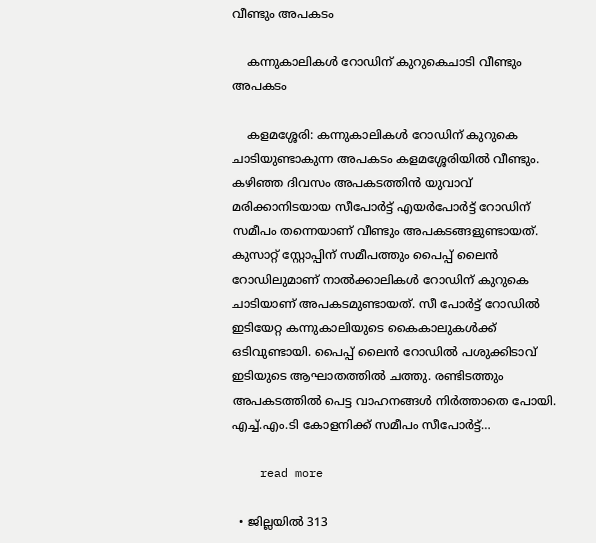വീണ്ടും അപകടം

    കന്നുകാലികൾ റോഡിന് കുറുകെചാടി വീണ്ടും അപകടം

    കളമശ്ശേരി: കന്നുകാലികൾ റോഡിന് കുറുകെ ചാടിയുണ്ടാകുന്ന അപകടം കളമശ്ശേരിയിൽ വീണ്ടും. കഴിഞ്ഞ ദിവസം അപകടത്തിൻ യുവാവ് മരിക്കാനിടയായ സീപോർട്ട് എയർപോർട്ട് റോഡിന് സമീപം തന്നെയാണ് വീണ്ടും അപകടങ്ങളുണ്ടായത്. കുസാറ്റ് സ്റ്റോപ്പിന് സമീപത്തും പൈപ്പ് ലൈൻ റോഡിലുമാണ് നാൽക്കാലികൾ റോഡിന് കുറുകെ ചാടിയാണ് അപകടമുണ്ടായത്. സീ പോർട്ട് റോഡിൽ ഇടിയേറ്റ കന്നുകാലിയുടെ കൈകാലുകൾക്ക് ഒടിവുണ്ടായി. പൈപ്പ് ലൈൻ റോഡിൽ പശുക്കിടാവ് ഇടിയുടെ ആഘാതത്തിൽ ചത്തു. രണ്ടിടത്തും അപകടത്തിൽ പെട്ട വാഹനങ്ങൾ നിർത്താതെ പോയി. എച്ച്.എം.ടി കോളനിക്ക് സമീപം സീപോർട്ട്…

    read more

  • ജില്ലയിൽ 313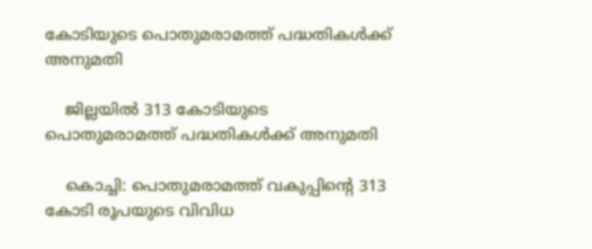കോടിയുടെ പൊതുമരാമത്ത് പദ്ധതികൾക്ക് അനുമതി

    ജില്ലയിൽ 313 കോടിയുടെ പൊതുമരാമത്ത് പദ്ധതികൾക്ക് അനുമതി

    കൊച്ചി: പൊതുമരാമത്ത് വകുപ്പിന്റെ 313 കോടി രൂപയുടെ വിവിധ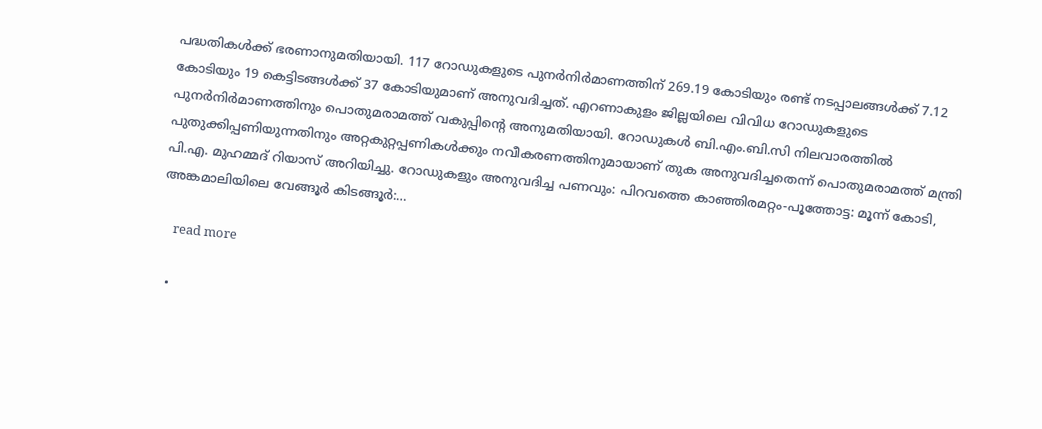പദ്ധതികള്‍ക്ക് ഭരണാനുമതിയായി. 117 റോഡുകളുടെ പുനര്‍നിര്‍മാണത്തിന് 269.19 കോടിയും രണ്ട് നടപ്പാലങ്ങള്‍ക്ക് 7.12 കോടിയും 19 കെട്ടിടങ്ങള്‍ക്ക് 37 കോടിയുമാണ് അനുവദിച്ചത്. എറണാകുളം ജില്ലയിലെ വിവിധ റോഡുകളുടെ പുനര്‍നിര്‍മാണത്തിനും പൊതുമരാമത്ത് വകുപ്പിന്റെ അനുമതിയായി. റോഡുകള്‍ ബി.എം.ബി.സി നിലവാരത്തില്‍ പുതുക്കിപ്പണിയുന്നതിനും അറ്റകുറ്റപ്പണികള്‍ക്കും നവീകരണത്തിനുമായാണ് തുക അനുവദിച്ചതെന്ന് പൊതുമരാമത്ത് മന്ത്രി പി.എ. മുഹമ്മദ് റിയാസ് അറിയിച്ചു. റോഡുകളും അനുവദിച്ച പണവും: പിറവത്തെ കാഞ്ഞിരമറ്റം-പൂത്തോട്ട: മൂന്ന് കോടി, അങ്കമാലിയിലെ വേങ്ങൂര്‍ കിടങ്ങൂര്‍:…

    read more

  •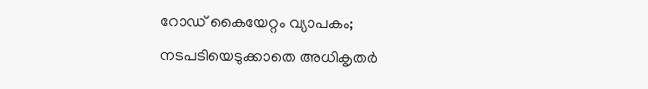റോഡ് കൈയേറ്റം വ്യാപകം; നടപടിയെടുക്കാതെ അധികൃതർ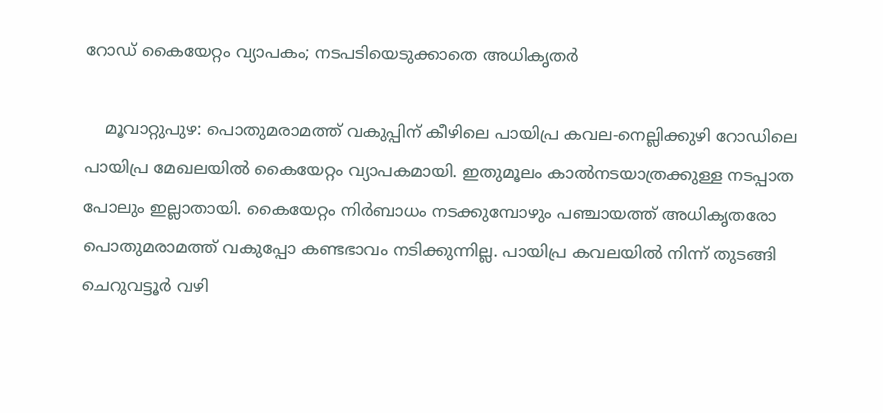റോഡ് കൈയേറ്റം വ്യാപകം; നടപടിയെടുക്കാതെ അധികൃതർ

    മൂവാറ്റുപുഴ: പൊതുമരാമത്ത് വകുപ്പിന് കീഴിലെ പായിപ്ര കവല-നെല്ലിക്കുഴി റോഡിലെ പായിപ്ര മേഖലയിൽ കൈയേറ്റം വ്യാപകമായി. ഇതുമൂലം കാൽനടയാത്രക്കുള്ള നടപ്പാത പോലും ഇല്ലാതായി. കൈയേറ്റം നിർബാധം നടക്കുമ്പോഴും പഞ്ചായത്ത് അധികൃതരോ പൊതുമരാമത്ത് വകുപ്പോ കണ്ടഭാവം നടിക്കുന്നില്ല. പായിപ്ര കവലയിൽ നിന്ന് തുടങ്ങി ചെറുവട്ടൂർ വഴി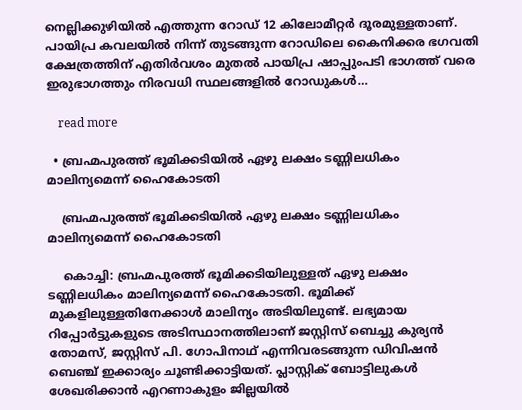നെല്ലിക്കുഴിയിൽ എത്തുന്ന റോഡ് 12 കിലോമീറ്റർ ദൂരമുള്ളതാണ്. പായിപ്ര കവലയിൽ നിന്ന് തുടങ്ങുന്ന റോഡിലെ കൈനിക്കര ഭഗവതി ക്ഷേത്രത്തിന് എതിർവശം മുതൽ പായിപ്ര ഷാപ്പുംപടി ഭാഗത്ത് വരെ ഇരുഭാഗത്തും നിരവധി സ്ഥലങ്ങളിൽ റോഡുകൾ…

    read more

  • ബ്രഹ്മപുരത്ത് ഭൂമിക്കടിയിൽ ഏഴു ലക്ഷം ടണ്ണിലധികം മാലിന്യമെന്ന് ഹൈകോടതി

    ബ്രഹ്മപുരത്ത് ഭൂമിക്കടിയിൽ ഏഴു ലക്ഷം ടണ്ണിലധികം മാലിന്യമെന്ന് ഹൈകോടതി

    കൊച്ചി: ബ്രഹ്മപുരത്ത് ഭൂമിക്കടിയിലുള്ളത് ഏഴു ലക്ഷം ടണ്ണിലധികം മാലിന്യമെന്ന് ഹൈകോടതി. ഭൂമിക്ക് മുകളിലുള്ളതിനേക്കാൾ മാലിന്യം അടിയിലുണ്ട്. ലഭ്യമായ റിപ്പോർട്ടുകളുടെ അടിസ്ഥാനത്തിലാണ് ജസ്റ്റിസ് ബെച്ചു കുര്യൻ തോമസ്, ജസ്റ്റിസ് പി. ഗോപിനാഥ് എന്നിവരടങ്ങുന്ന ഡിവിഷൻ ബെഞ്ച് ഇക്കാര്യം ചൂണ്ടിക്കാട്ടിയത്. പ്ലാസ്റ്റിക് ബോട്ടിലുകൾ ശേഖരിക്കാൻ എറണാകുളം ജില്ലയിൽ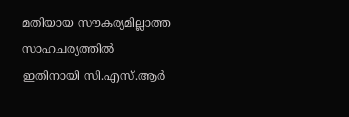മതിയായ സൗകര്യമില്ലാത്ത സാഹചര്യത്തിൽ ഇതിനായി സി.എസ്.ആർ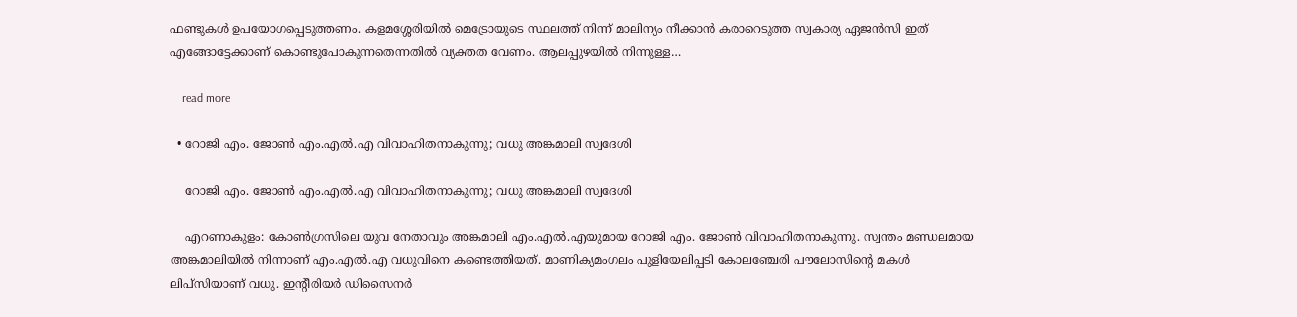ഫണ്ടുകൾ ഉപയോഗപ്പെടുത്തണം. കളമശ്ശേരിയിൽ മെട്രോയുടെ സ്ഥലത്ത് നിന്ന് മാലിന്യം നീക്കാൻ കരാറെടുത്ത സ്വകാര്യ ഏജൻസി ഇത് എങ്ങോട്ടേക്കാണ് കൊണ്ടുപോകുന്നതെന്നതിൽ വ്യക്തത വേണം. ആലപ്പുഴയിൽ നിന്നുള്ള…

    read more

  • റോജി എം. ജോൺ എം.എൽ.എ വിവാഹിതനാകുന്നു; വധു അങ്കമാലി സ്വദേശി

    റോജി എം. ജോൺ എം.എൽ.എ വിവാഹിതനാകുന്നു; വധു അങ്കമാലി സ്വദേശി

    എറണാകുളം: കോൺഗ്രസിലെ യുവ നേതാവും അങ്കമാലി എം.എൽ.എയുമായ റോജി എം. ജോൺ വിവാഹിതനാകുന്നു. സ്വന്തം മണ്ഡലമായ അങ്കമാലിയിൽ നിന്നാണ് എം.എൽ.എ വധുവിനെ കണ്ടെത്തിയത്. മാണിക്യമംഗലം പുളിയേലിപ്പടി കോലഞ്ചേരി പൗലോസിന്‍റെ മകൾ ലിപ്സിയാണ് വധു. ഇന്‍റീരിയർ ഡിസൈനർ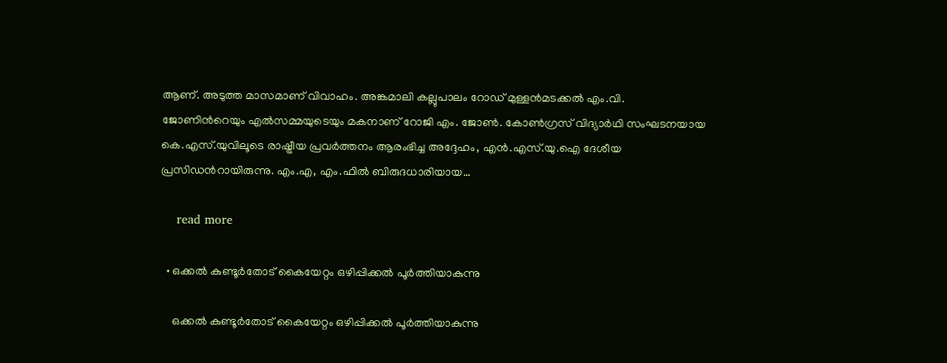ആണ്. അടുത്ത മാസമാണ് വിവാഹം. അങ്കമാലി കല്ലുപാലം റോഡ് മുള്ളൻമടക്കൽ എം.വി. ജോണിന്‍റെയും എൽസമ്മയുടെയും മകനാണ് റോജി എം. ജോൺ. കോൺഗ്രസ് വിദ്യാർഥി സംഘടനയായ കെ.എസ്.യുവിലൂടെ രാഷ്ട്രീയ പ്രവർത്തനം ആരംഭിച്ച അദ്ദേഹം, എൻ.എസ്‌.യു.ഐ ദേശീയ പ്രസിഡന്‍റായിരുന്നു. എം.എ, എം.ഫിൽ ബിരുദധാരിയായ…

    read more

  • ഒക്കല്‍ കുണ്ടൂര്‍തോട് കൈയേറ്റം ഒഴിപ്പിക്കല്‍ പൂര്‍ത്തിയാകുന്നു

    ഒക്കല്‍ കുണ്ടൂര്‍തോട് കൈയേറ്റം ഒഴിപ്പിക്കല്‍ പൂര്‍ത്തിയാകുന്നു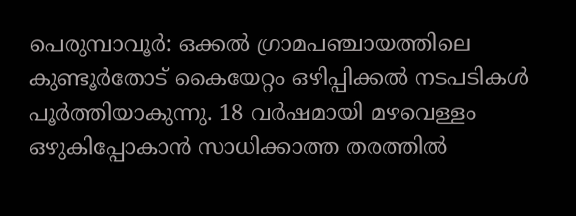പെരുമ്പാവൂര്‍: ഒക്കല്‍ ഗ്രാമപഞ്ചായത്തിലെ കുണ്ടൂര്‍തോട് കൈയേറ്റം ഒഴിപ്പിക്കല്‍ നടപടികള്‍ പൂര്‍ത്തിയാകുന്നു. 18 വര്‍ഷമായി മഴവെള്ളം ഒഴുകിപ്പോകാന്‍ സാധിക്കാത്ത തരത്തില്‍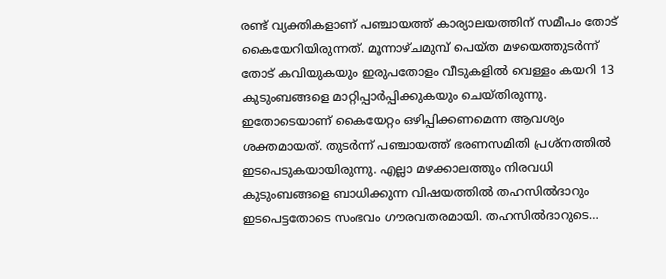രണ്ട് വ്യക്തികളാണ് പഞ്ചായത്ത് കാര്യാലയത്തിന് സമീപം തോട് കൈയേറിയിരുന്നത്. മൂന്നാഴ്ചമുമ്പ് പെയ്ത മഴയെത്തുടർന്ന് തോട് കവിയുകയും ഇരുപതോളം വീടുകളില്‍ വെള്ളം കയറി 13 കുടുംബങ്ങളെ മാറ്റിപ്പാര്‍പ്പിക്കുകയും ചെയ്തിരുന്നു. ഇതോടെയാണ് കൈയേറ്റം ഒഴിപ്പിക്കണമെന്ന ആവശ്യം ശക്തമായത്. തുടർന്ന് പഞ്ചായത്ത് ഭരണസമിതി പ്രശ്‌നത്തില്‍ ഇടപെടുകയായിരുന്നു. എല്ലാ മഴക്കാലത്തും നിരവധി കുടുംബങ്ങളെ ബാധിക്കുന്ന വിഷയത്തില്‍ തഹസില്‍ദാറും ഇടപെട്ടതോടെ സംഭവം ഗൗരവതരമായി. തഹസില്‍ദാറുടെ…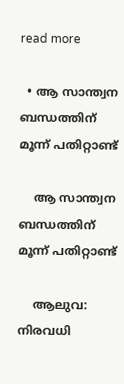read more

  • ആ സാന്ത്വന ബന്ധത്തിന് മൂന്ന് പതിറ്റാണ്ട്

    ആ സാന്ത്വന ബന്ധത്തിന് മൂന്ന് പതിറ്റാണ്ട്

    ആലുവ: നിരവധി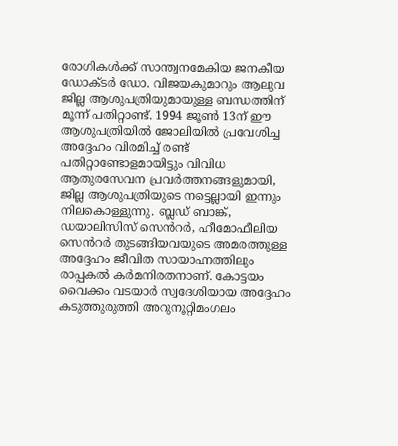രോഗികൾക്ക് സാന്ത്വനമേകിയ ജനകീയ ഡോക്ടർ ഡോ. വിജയകുമാറും ആലുവ ജില്ല ആശുപത്രിയുമായുള്ള ബന്ധത്തിന് മൂന്ന് പതിറ്റാണ്ട്. 1994 ജൂൺ 13ന് ഈ ആശുപത്രിയിൽ ജോലിയിൽ പ്രവേശിച്ച അദ്ദേഹം വിരമിച്ച് രണ്ട് പതിറ്റാണ്ടോളമായിട്ടും വിവിധ ആതുരസേവന പ്രവർത്തനങ്ങളുമായി, ജില്ല ആശുപത്രിയുടെ നട്ടെല്ലായി ഇന്നും നിലകൊള്ളുന്നു. ബ്ലഡ് ബാങ്ക്, ഡയാലിസിസ് സെൻറർ, ഹീമോഫീലിയ സെൻറർ തുടങ്ങിയവയുടെ അമരത്തുള്ള അദ്ദേഹം ജീവിത സായാഹ്നത്തിലും രാപ്പകൽ കർമനിരതനാണ്. കോട്ടയം വൈക്കം വടയാർ സ്വദേശിയായ അദ്ദേഹം കടുത്തുരുത്തി അറുനൂറ്റിമംഗലം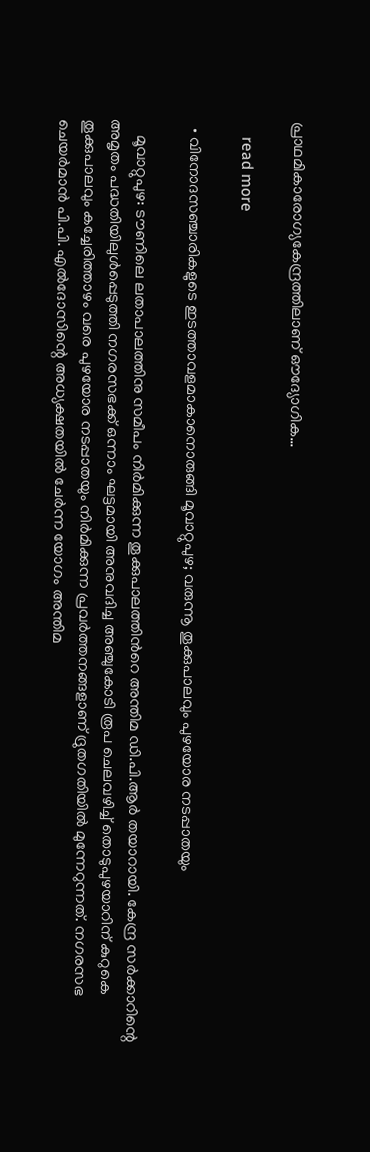പ്രാഥമികാരോഗ്യകേന്ദ്രത്തിലാണ് ഔദ്യോഗിക…

    read more

  • വിനോദസഞ്ചാരികളുടെ ഇടത്താവളമാകാനൊരുങ്ങി മൂവാറ്റുപുഴ; വരുന്നൂ തൂക്കുപാലവും പുഴയോര നടപ്പാതയും

    മൂവാറ്റുപുഴ: ടൗണിലെ ലതാപാലത്തിനു സമീപം നിർമിക്കുന്ന തൂക്കുപാലത്തിന്‍റെ അന്തിമ ഡി.പി.ആർ തയാറായി. കേന്ദ്ര സര്‍ക്കാറിന്റെ അമൃതം പദ്ധതിയിലുള്‍പ്പെടുത്തി നഗരസഭക്ക് ഒന്നാം ഘട്ടമായി അനുവദിച്ച അഞ്ചുകോടി രൂപ ചെലവഴിച്ച് തൊടുപുഴയാറിന് കുറുകെ തൂക്കുപാലവും കച്ചേരിത്താഴം വരെ പുഴയോര നടപ്പാതയും നിര്‍മിക്കുന്ന പ്രവർത്തനങ്ങളാണ് ദ്രുതഗതിയിൽ മുന്നേറുന്നത്. നഗരസഭ ചെയര്‍മാന്‍ പി.പി. എല്‍ദോസിന്റെ അധ്യക്ഷതയില്‍ ചേര്‍ന്ന യോഗം അന്തിമ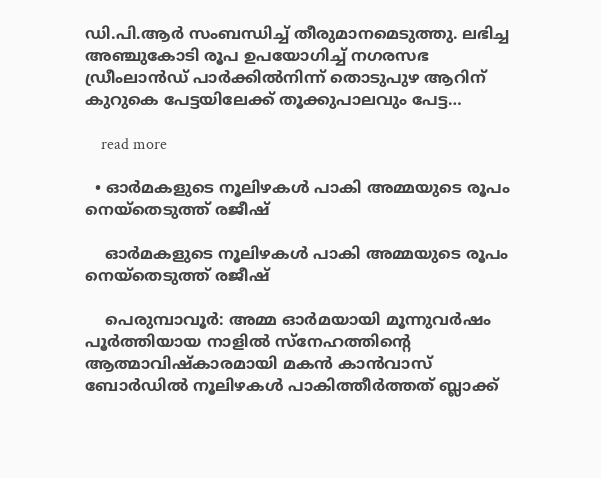ഡി.പി.ആര്‍ സംബന്ധിച്ച് തീരുമാനമെടുത്തു. ലഭിച്ച അഞ്ചുകോടി രൂപ ഉപയോഗിച്ച് നഗരസഭ ഡ്രീംലാൻഡ് പാര്‍ക്കില്‍നിന്ന് തൊടുപുഴ ആറിന് കുറുകെ പേട്ടയിലേക്ക് തൂക്കുപാലവും പേട്ട…

    read more

  • ഓര്‍മകളുടെ നൂലിഴകള്‍ പാകി അമ്മയുടെ രൂപം നെയ്‌തെടുത്ത് രജീഷ്

    ഓര്‍മകളുടെ നൂലിഴകള്‍ പാകി അമ്മയുടെ രൂപം നെയ്‌തെടുത്ത് രജീഷ്

    പെരുമ്പാവൂര്‍: അമ്മ ഓർമയായി മൂന്നുവര്‍ഷം പൂര്‍ത്തിയായ നാളില്‍ സ്‌നേഹത്തിന്റെ ആത്മാവിഷ്‌കാരമായി മകന്‍ കാന്‍വാസ് ബോര്‍ഡില്‍ നൂലിഴകള്‍ പാകിത്തീര്‍ത്തത് ബ്ലാക്ക്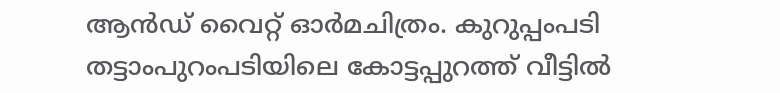ആൻഡ് വൈറ്റ് ഓര്‍മചിത്രം. കുറുപ്പംപടി തട്ടാംപുറംപടിയിലെ കോട്ടപ്പുറത്ത് വീട്ടില്‍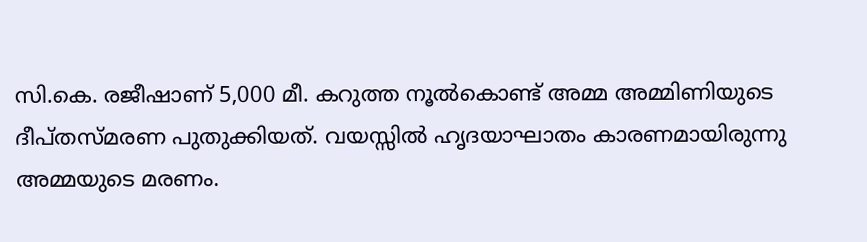സി.കെ. രജീഷാണ് 5,000 മീ. കറുത്ത നൂൽകൊണ്ട് അമ്മ അമ്മിണിയുടെ ദീപ്തസ്മരണ പുതുക്കിയത്. വയസ്സില്‍ ഹൃദയാഘാതം കാരണമായിരുന്നു അമ്മയുടെ മരണം.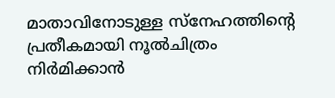മാതാവിനോടുള്ള സ്‌നേഹത്തിന്റെ പ്രതീകമായി നൂല്‍ചിത്രം നിര്‍മിക്കാൻ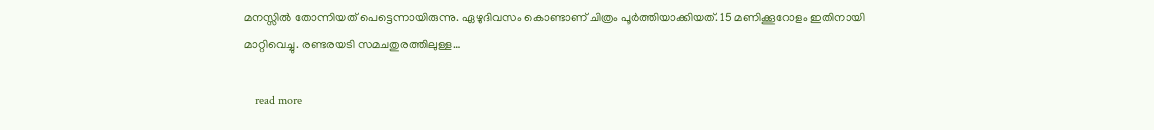മനസ്സില്‍ തോന്നിയത് പെട്ടെന്നായിരുന്നു. ഏഴുദിവസം കൊണ്ടാണ് ചിത്രം പൂര്‍ത്തിയാക്കിയത്. 15 മണിക്കൂറോളം ഇതിനായി മാറ്റിവെച്ചു. രണ്ടരയടി സമചതുരത്തിലുള്ള…

    read more